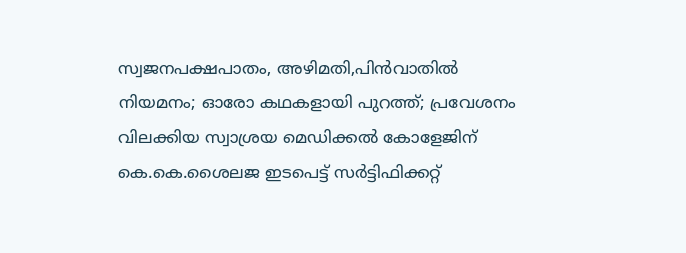സ്വജനപക്ഷപാതം, അഴിമതി,പിൻവാതിൽ നിയമനം; ഓരോ കഥകളായി പുറത്ത്; പ്രവേശനം വിലക്കിയ സ്വാശ്രയ മെഡിക്കൽ കോളേജിന് കെ.കെ.ശൈലജ ഇടപെട്ട് സർട്ടിഫിക്കറ്റ്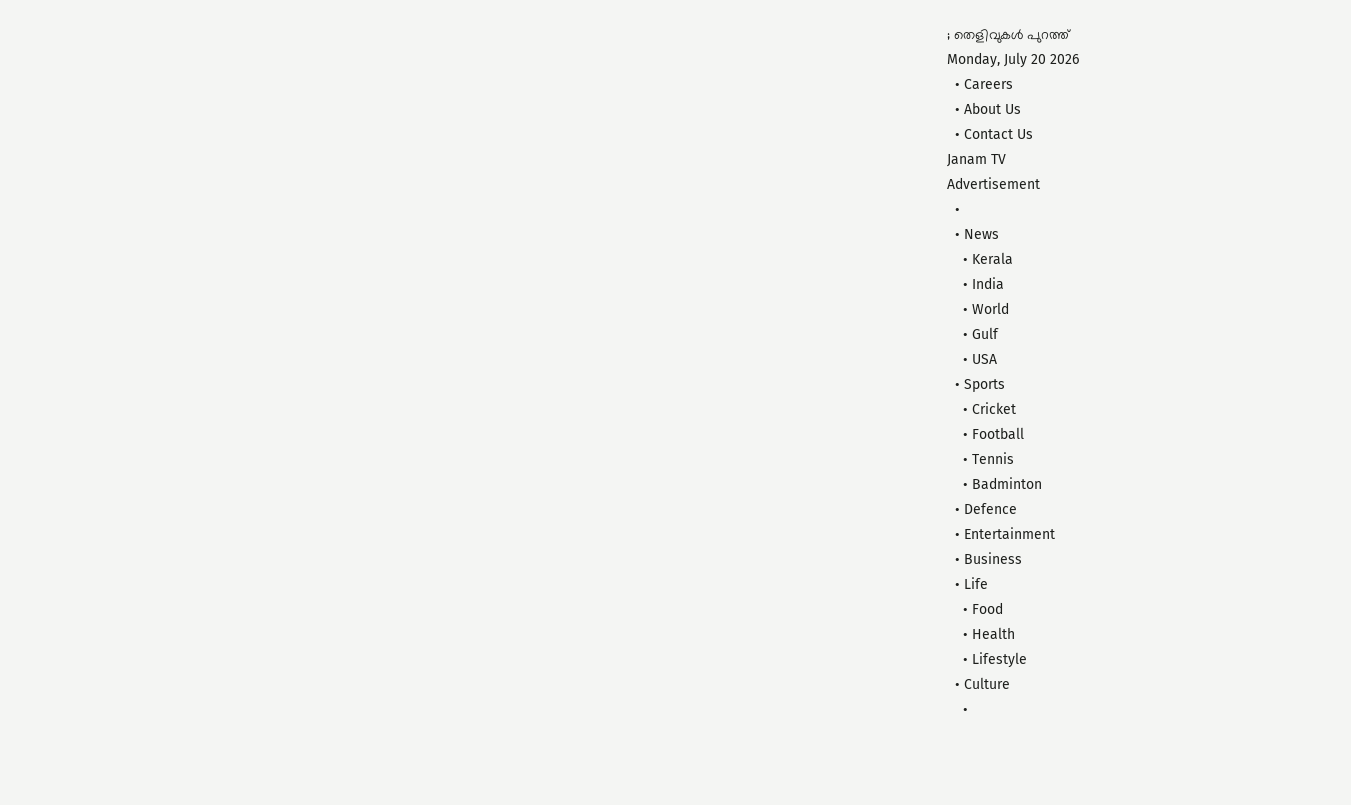; തെളിവുകൾ പുറത്ത്
Monday, July 20 2026
  • Careers
  • About Us
  • Contact Us
Janam TV
Advertisement
  •
  • News
    • Kerala
    • India
    • World
    • Gulf
    • USA
  • Sports
    • Cricket
    • Football
    • Tennis
    • Badminton
  • Defence
  • Entertainment
  • Business
  • Life
    • Food
    • Health
    • Lifestyle
  • Culture
    •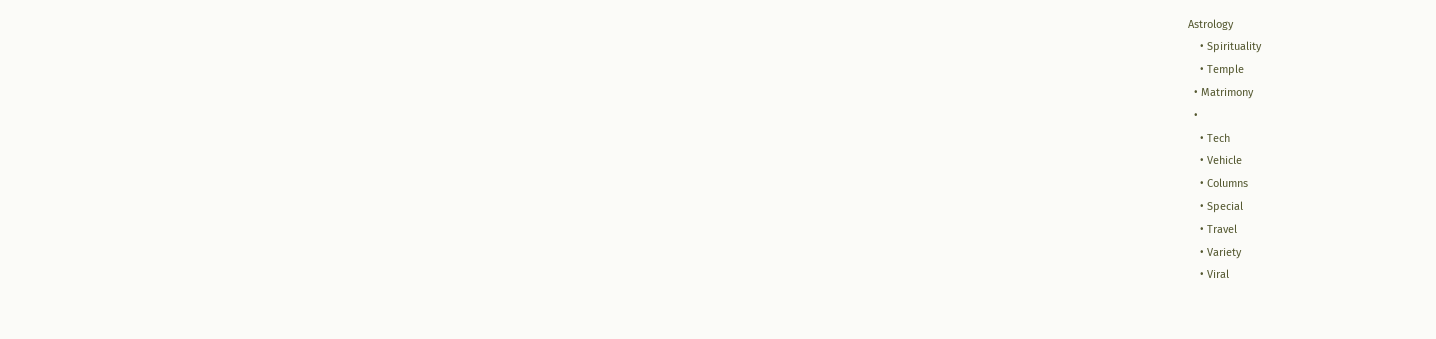Astrology
    • Spirituality
    • Temple
  • Matrimony
  •
    • Tech
    • Vehicle
    • Columns
    • Special
    • Travel
    • Variety
    • Viral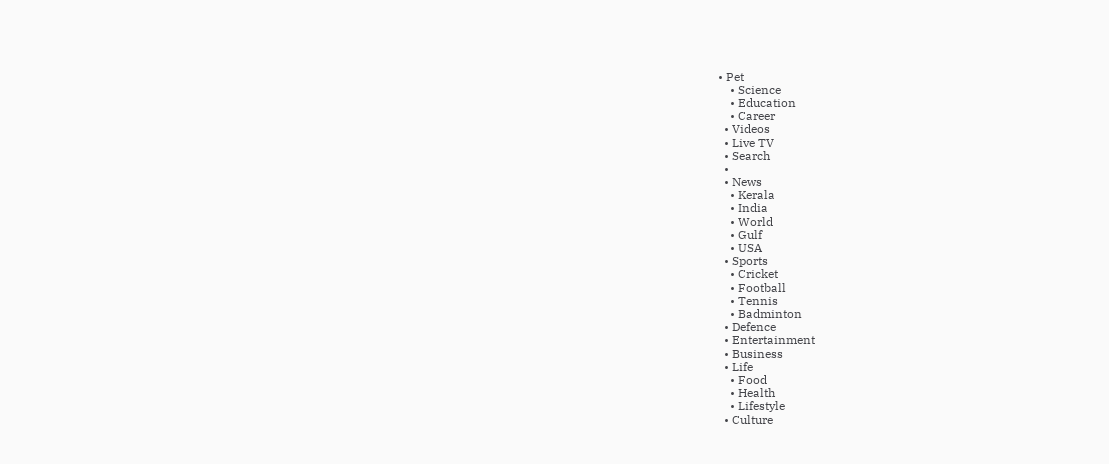• Pet
    • Science
    • Education
    • Career
  • Videos
  • Live TV
  • Search
  •
  • News
    • Kerala
    • India
    • World
    • Gulf
    • USA
  • Sports
    • Cricket
    • Football
    • Tennis
    • Badminton
  • Defence
  • Entertainment
  • Business
  • Life
    • Food
    • Health
    • Lifestyle
  • Culture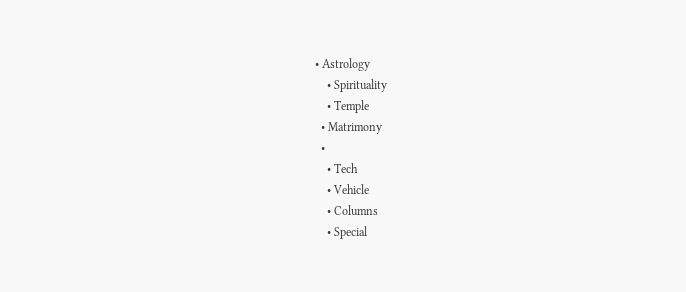• Astrology
    • Spirituality
    • Temple
  • Matrimony
  •
    • Tech
    • Vehicle
    • Columns
    • Special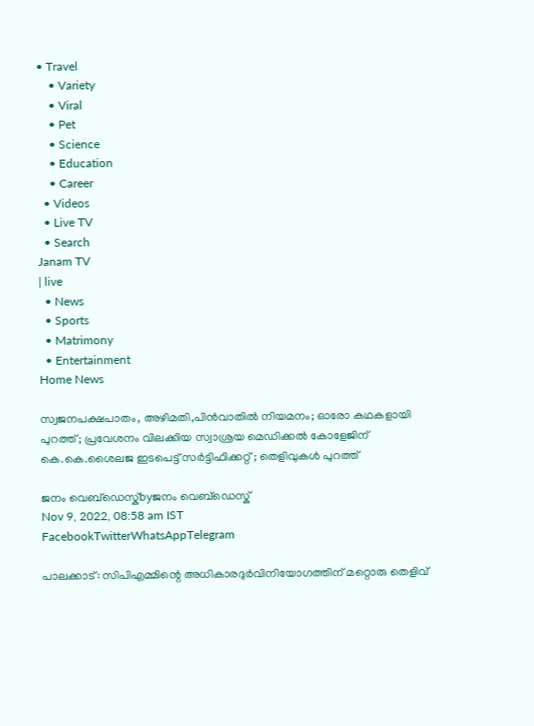• Travel
    • Variety
    • Viral
    • Pet
    • Science
    • Education
    • Career
  • Videos
  • Live TV
  • Search
Janam TV
| live
  • News
  • Sports
  • Matrimony
  • Entertainment
Home News

സ്വജനപക്ഷപാതം, അഴിമതി,പിൻവാതിൽ നിയമനം; ഓരോ കഥകളായി പുറത്ത്; പ്രവേശനം വിലക്കിയ സ്വാശ്രയ മെഡിക്കൽ കോളേജിന് കെ.കെ.ശൈലജ ഇടപെട്ട് സർട്ടിഫിക്കറ്റ് ; തെളിവുകൾ പുറത്ത്

ജനം വെബ്‌ഡെസ്ക്byജനം വെബ്‌ഡെസ്ക്
Nov 9, 2022, 08:58 am IST
FacebookTwitterWhatsAppTelegram

പാലക്കാട്: സിപിഎമ്മിന്റെ അധികാരദുർവിനിയോഗത്തിന് മറ്റൊരു തെളിവ്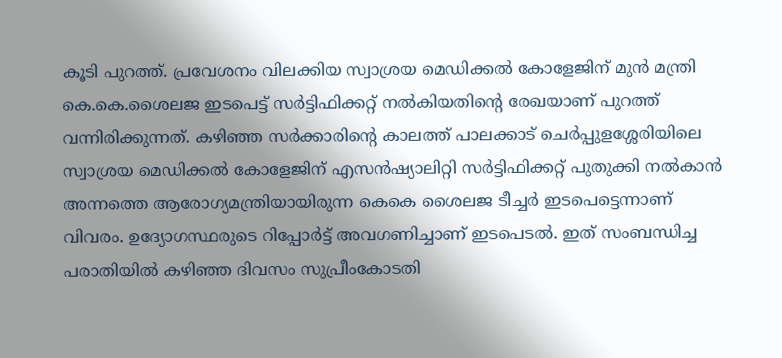കൂടി പുറത്ത്. പ്രവേശനം വിലക്കിയ സ്വാശ്രയ മെഡിക്കൽ കോളേജിന് മുൻ മന്ത്രി കെ.കെ.ശൈലജ ഇടപെട്ട് സർട്ടിഫിക്കറ്റ് നൽകിയതിന്റെ രേഖയാണ് പുറത്ത് വന്നിരിക്കുന്നത്. കഴിഞ്ഞ സർക്കാരിന്റെ കാലത്ത് പാലക്കാട് ചെർപ്പുളശ്ശേരിയിലെ സ്വാശ്രയ മെഡിക്കൽ കോളേജിന് എസൻഷ്യാലിറ്റി സർട്ടിഫിക്കറ്റ് പുതുക്കി നൽകാൻ അന്നത്തെ ആരോഗ്യമന്ത്രിയായിരുന്ന കെകെ ശൈലജ ടീച്ചർ ഇടപെട്ടെന്നാണ് വിവരം. ഉദ്യോഗസ്ഥരുടെ റിപ്പോർട്ട് അവഗണിച്ചാണ് ഇടപെടൽ. ഇത് സംബന്ധിച്ച പരാതിയിൽ കഴിഞ്ഞ ദിവസം സുപ്രീംകോടതി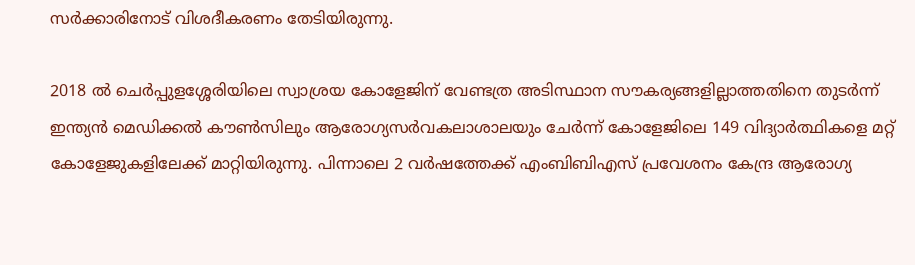സർക്കാരിനോട് വിശദീകരണം തേടിയിരുന്നു.

2018 ൽ ചെർപ്പുളശ്ശേരിയിലെ സ്വാശ്രയ കോളേജിന് വേണ്ടത്ര അടിസ്ഥാന സൗകര്യങ്ങളില്ലാത്തതിനെ തുടർന്ന് ഇന്ത്യൻ മെഡിക്കൽ കൗൺസിലും ആരോഗ്യസർവകലാശാലയും ചേർന്ന് കോളേജിലെ 149 വിദ്യാർത്ഥികളെ മറ്റ് കോളേജുകളിലേക്ക് മാറ്റിയിരുന്നു. പിന്നാലെ 2 വർഷത്തേക്ക് എംബിബിഎസ് പ്രവേശനം കേന്ദ്ര ആരോഗ്യ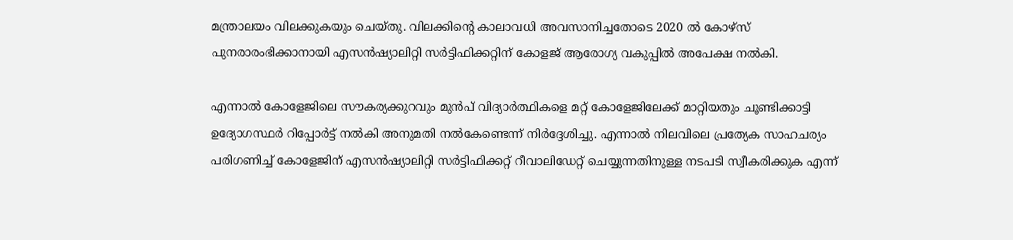മന്ത്രാലയം വിലക്കുകയും ചെയ്തു. വിലക്കിന്റെ കാലാവധി അവസാനിച്ചതോടെ 2020 ൽ കോഴ്‌സ് പുനരാരംഭിക്കാനായി എസൻഷ്യാലിറ്റി സർട്ടിഫിക്കറ്റിന് കോളജ് ആരോഗ്യ വകുപ്പിൽ അപേക്ഷ നൽകി.

എന്നാൽ കോളേജിലെ സൗകര്യക്കുറവും മുൻപ് വിദ്യാർത്ഥികളെ മറ്റ് കോളേജിലേക്ക് മാറ്റിയതും ചൂണ്ടിക്കാട്ടി ഉദ്യോഗസ്ഥർ റിപ്പോർട്ട് നൽകി അനുമതി നൽകേണ്ടെന്ന് നിർദ്ദേശിച്ചു. എന്നാൽ നിലവിലെ പ്രത്യേക സാഹചര്യം പരിഗണിച്ച് കോളേജിന് എസൻഷ്യാലിറ്റി സർട്ടിഫിക്കറ്റ് റീവാലിഡേറ്റ് ചെയ്യുന്നതിനുള്ള നടപടി സ്വീകരിക്കുക എന്ന്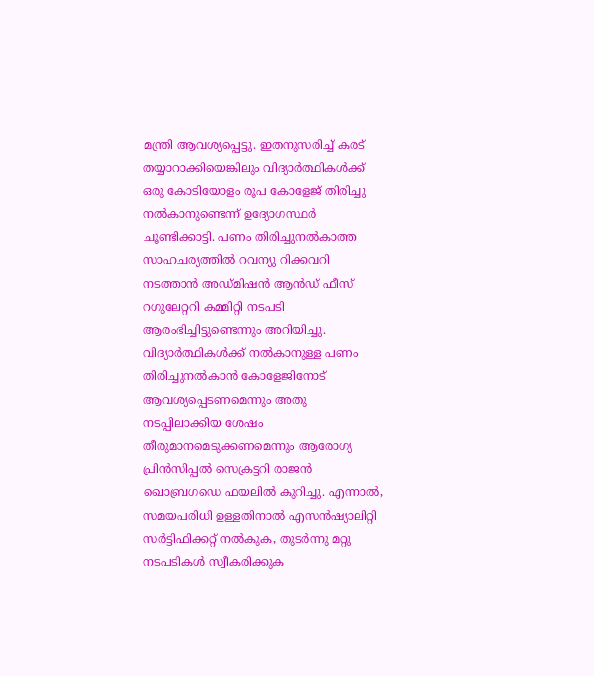മന്ത്രി ആവശ്യപ്പെട്ടു. ഇതനുസരിച്ച് കരട് തയ്യാറാക്കിയെങ്കിലും വിദ്യാർത്ഥികൾക്ക് ഒരു കോടിയോളം രൂപ കോളേജ് തിരിച്ചു നൽകാനുണ്ടെന്ന് ഉദ്യോഗസ്ഥർ ചൂണ്ടിക്കാട്ടി. പണം തിരിച്ചുനൽകാത്ത സാഹചര്യത്തിൽ റവന്യു റിക്കവറി നടത്താൻ അഡ്മിഷൻ ആൻഡ് ഫീസ് റഗുലേറ്ററി കമ്മിറ്റി നടപടി ആരംഭിച്ചിട്ടുണ്ടെന്നും അറിയിച്ചു. വിദ്യാർത്ഥികൾക്ക് നൽകാനുള്ള പണം തിരിച്ചുനൽകാൻ കോളേജിനോട് ആവശ്യപ്പെടണമെന്നും അതു നടപ്പിലാക്കിയ ശേഷം തീരുമാനമെടുക്കണമെന്നും ആരോഗ്യ പ്രിൻസിപ്പൽ സെക്രട്ടറി രാജൻ ഖൊബ്രഗഡെ ഫയലിൽ കുറിച്ചു. എന്നാൽ, സമയപരിധി ഉള്ളതിനാൽ എസൻഷ്യാലിറ്റി സർട്ടിഫിക്കറ്റ് നൽകുക, തുടർന്നു മറ്റു നടപടികൾ സ്വീകരിക്കുക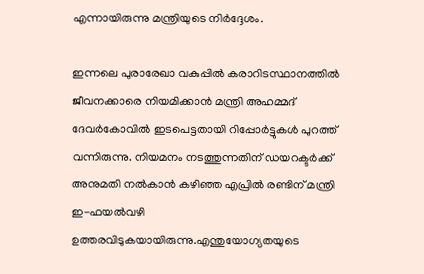എന്നായിരുന്നു മന്ത്രിയുടെ നിർദ്ദേശം.

ഇന്നലെ പുരാരേഖാ വകുപ്പിൽ കരാറിടസ്ഥാനത്തിൽ ജീവനക്കാരെ നിയമിക്കാൻ മന്ത്രി അഹമ്മദ് ദേവർകോവിൽ ഇടപെട്ടതായി റിപ്പോർട്ടുകൾ പുറത്ത് വന്നിരുന്നു. നിയമനം നടത്തുന്നതിന് ഡയറക്ടർക്ക് അനുമതി നൽകാൻ കഴിഞ്ഞ എപ്രിൽ രണ്ടിന് മന്ത്രി ഇ-ഫയൽവഴി ഉത്തരവിടുകയായിരുന്നു.എന്തുയോഗ്യതയുടെ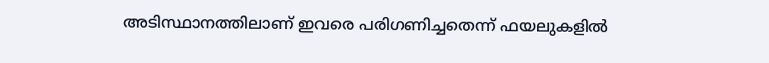അടിസ്ഥാനത്തിലാണ് ഇവരെ പരിഗണിച്ചതെന്ന് ഫയലുകളിൽ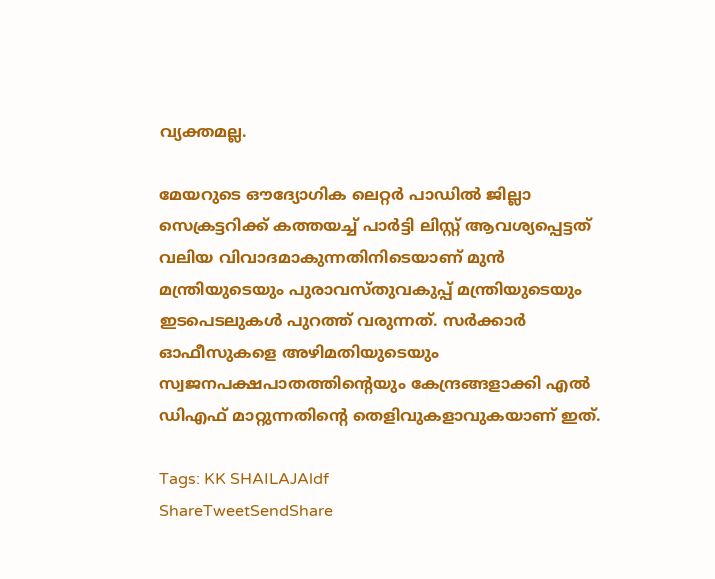വ്യക്തമല്ല.

മേയറുടെ ഔദ്യോഗിക ലെറ്റർ പാഡിൽ ജില്ലാ സെക്രട്ടറിക്ക് കത്തയച്ച് പാർട്ടി ലിസ്റ്റ് ആവശ്യപ്പെട്ടത് വലിയ വിവാദമാകുന്നതിനിടെയാണ് മുൻ മന്ത്രിയുടെയും പുരാവസ്തുവകുപ്പ് മന്ത്രിയുടെയും ഇടപെടലുകൾ പുറത്ത് വരുന്നത്. സർക്കാർ ഓഫീസുകളെ അഴിമതിയുടെയും സ്വജനപക്ഷപാതത്തിന്റെയും കേന്ദ്രങ്ങളാക്കി എൽ ഡിഎഫ് മാറ്റുന്നതിന്റെ തെളിവുകളാവുകയാണ് ഇത്.

Tags: KK SHAILAJAldf
ShareTweetSendShare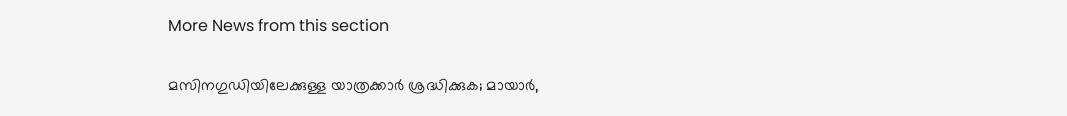More News from this section

മസിനഗുഡിയിലേക്കുള്ള യാത്രക്കാർ ശ്രദ്ധിക്കുക; മായാർ,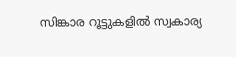സിങ്കാര റൂട്ടുകളിൽ സ്വകാര്യ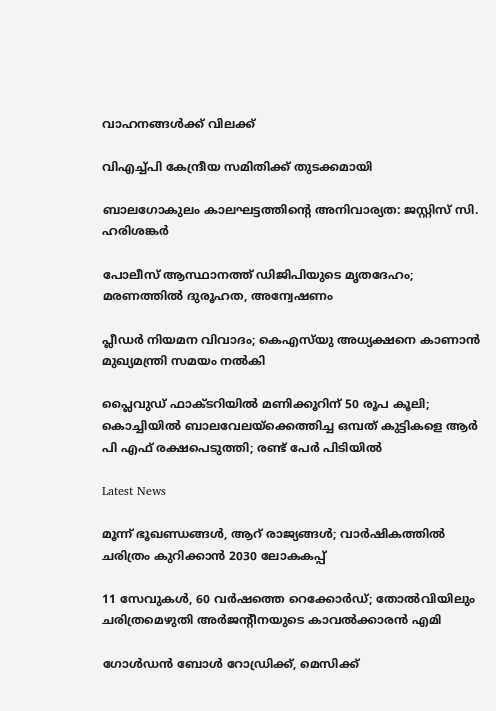വാഹനങ്ങൾക്ക് വിലക്ക്

വിഎച്ച്പി കേന്ദ്രീയ സമിതിക്ക് തുടക്കമായി

ബാലഗോകുലം കാലഘട്ടത്തിന്റെ അനിവാര്യത: ജസ്റ്റിസ് സി. ഹരിശങ്കര്‍

പോലീസ് ആസ്ഥാനത്ത് ഡിജിപിയുടെ മൃതദേഹം; മരണത്തിൽ ദുരൂഹത, അന്വേഷണം

പ്ലീഡർ നിയമന വിവാദം; കെഎസ്‌യു അധ്യക്ഷനെ കാണാൻ മുഖ്യമന്ത്രി സമയം നൽകി

പ്ലൈവുഡ് ഫാക്ടറിയിൽ മണിക്കൂറിന് 50 രൂപ കൂലി; കൊച്ചിയിൽ ബാലവേലയ്‌ക്കെത്തിച്ച ഒമ്പത് കുട്ടികളെ ആർ പി എഫ് രക്ഷപെടുത്തി; രണ്ട് പേർ പിടിയിൽ

Latest News

മൂന്ന് ഭൂഖണ്ഡങ്ങള്‍, ആറ് രാജ്യങ്ങള്‍; വാര്‍ഷികത്തില്‍ ചരിത്രം കുറിക്കാന്‍ 2030 ലോകകപ്പ്

11 സേവുകള്‍, 60 വര്‍ഷത്തെ റെക്കോര്‍ഡ്; തോല്‍വിയിലും ചരിത്രമെഴുതി അര്‍ജന്റീനയുടെ കാവല്‍ക്കാരന്‍ എമി

ഗോള്‍ഡന്‍ ബോള്‍ റോഡ്രിക്ക്, മെസിക്ക്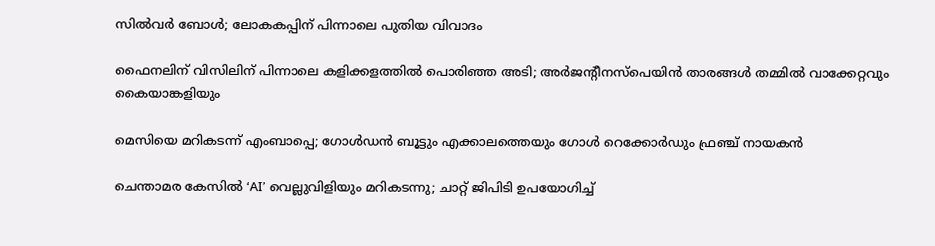സില്‍വര്‍ ബോള്‍; ലോകകപ്പിന് പിന്നാലെ പുതിയ വിവാദം

ഫൈനലിന് വിസിലിന് പിന്നാലെ കളിക്കളത്തില്‍ പൊരിഞ്ഞ അടി; അര്‍ജന്റീനസ്‌പെയിന്‍ താരങ്ങള്‍ തമ്മില്‍ വാക്കേറ്റവും കൈയാങ്കളിയും

മെസിയെ മറികടന്ന് എംബാപ്പെ; ഗോള്‍ഡന്‍ ബൂട്ടും എക്കാലത്തെയും ഗോള്‍ റെക്കോര്‍ഡും ഫ്രഞ്ച് നായകന്‍

ചെന്താമര കേസിൽ ‘AI’ വെല്ലുവിളിയും മറികടന്നു; ചാറ്റ് ജിപിടി ഉപയോഗിച്ച്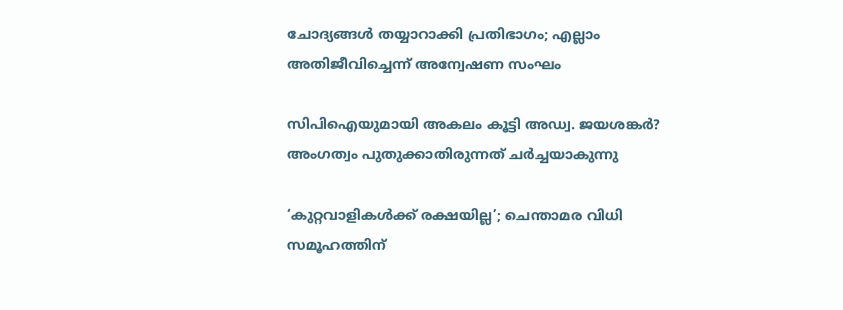ചോദ്യങ്ങൾ തയ്യാറാക്കി പ്രതിഭാഗം; എല്ലാം അതിജീവിച്ചെന്ന് അന്വേഷണ സംഘം

സിപിഐയുമായി അകലം കൂട്ടി അഡ്വ. ജയശങ്കർ? അംഗത്വം പുതുക്കാതിരുന്നത് ചർച്ചയാകുന്നു

‘കുറ്റവാളികൾക്ക് രക്ഷയില്ല’; ചെന്താമര വിധി സമൂഹത്തിന്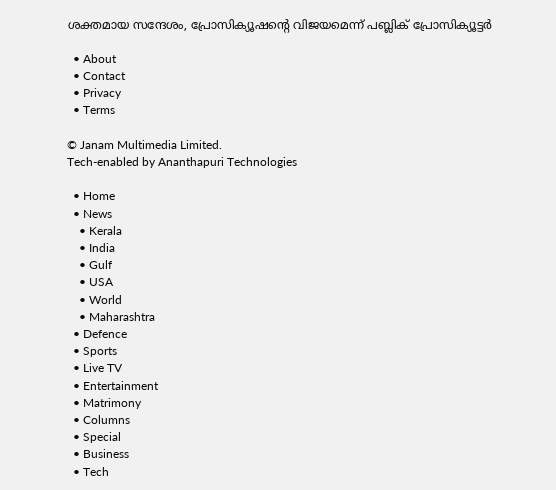ശക്തമായ സന്ദേശം, പ്രോസിക്യൂഷന്റെ വിജയമെന്ന് പബ്ലിക് പ്രോസിക്യൂട്ടർ

  • About
  • Contact
  • Privacy
  • Terms

© Janam Multimedia Limited.
Tech-enabled by Ananthapuri Technologies

  • Home
  • News
    • Kerala
    • India
    • Gulf
    • USA
    • World
    • Maharashtra
  • Defence
  • Sports
  • Live TV
  • Entertainment
  • Matrimony
  • Columns
  • Special
  • Business
  • Tech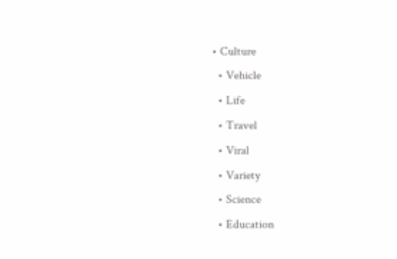• Culture
  • Vehicle
  • Life
  • Travel
  • Viral
  • Variety
  • Science
  • Education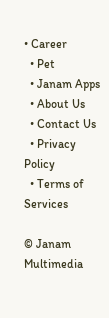• Career
  • Pet
  • Janam Apps
  • About Us
  • Contact Us
  • Privacy Policy
  • Terms of Services

© Janam Multimedia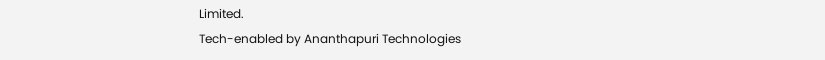Limited.
Tech-enabled by Ananthapuri Technologies